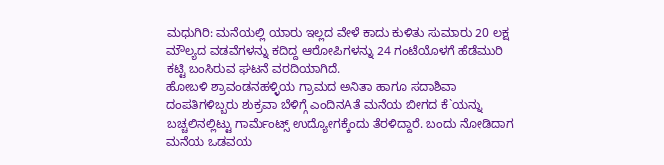ಮಧುಗಿರಿ: ಮನೆಯಲ್ಲಿ ಯಾರು ಇಲ್ಲದ ವೇಳೆ ಕಾದು ಕುಳಿತು ಸುಮಾರು 20 ಲಕ್ಷ ಮೌಲ್ಯದ ವಡವೆಗಳನ್ನು ಕದಿದ್ದ ಆರೋಪಿಗಳನ್ನು 24 ಗಂಟೆಯೊಳಗೆ ಹೆಡೆಮುರಿ ಕಟ್ಟಿ ಬಂಸಿರುವ ಘಟನೆ ವರದಿಯಾಗಿದೆ.
ಹೋಬಳಿ ಶ್ರಾವಂಡನಹಳ್ಳಿಯ ಗ್ರಾಮದ ಅನಿತಾ ಹಾಗೂ ಸದಾಶಿವಾ ದಂಪತಿಗಳಿಬ್ಬರು ಶುಕ್ರವಾ ಬೆಳಿಗ್ಗೆ ಎಂದಿನAತೆ ಮನೆಯ ಬೀಗದ ಕೆ`ಯನ್ನು ಬಚ್ಚಲಿನಲ್ಲಿಟ್ಟು ಗಾರ್ಮೆಂಟ್ಸ್ ಉದ್ಯೋಗಕ್ಕೆಂದು ತೆರಳಿದ್ದಾರೆ. ಬಂದು ನೋಡಿದಾಗ ಮನೆಯ ಒಡವಯ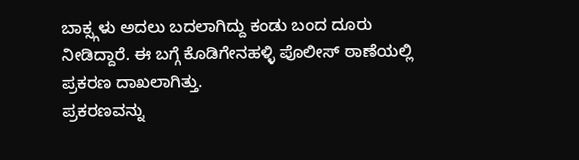ಬಾಕ್ಸ್ಗಳು ಅದಲು ಬದಲಾಗಿದ್ದು ಕಂಡು ಬಂದ ದೂರು ನೀಡಿದ್ದಾರೆ. ಈ ಬಗ್ಗೆ ಕೊಡಿಗೇನಹಳ್ಳಿ ಪೊಲೀಸ್ ಠಾಣೆಯಲ್ಲಿ ಪ್ರಕರಣ ದಾಖಲಾಗಿತ್ತು.
ಪ್ರಕರಣವನ್ನು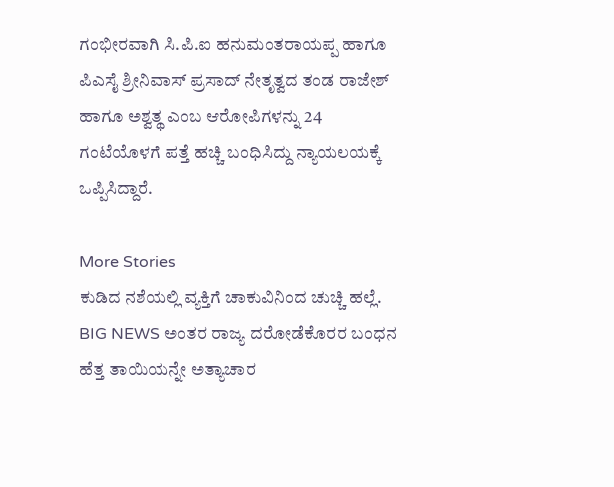ಗಂಭೀರವಾಗಿ ಸಿ.ಪಿ.ಐ ಹನುಮಂತರಾಯಪ್ಪ ಹಾಗೂ ಪಿಎಸೈ ಶ್ರೀನಿವಾಸ್ ಪ್ರಸಾದ್ ನೇತೃತ್ವದ ತಂಡ ರಾಜೇಶ್ ಹಾಗೂ ಅಶ್ವತ್ಥ ಎಂಬ ಆರೋಪಿಗಳನ್ನು 24 ಗಂಟೆಯೊಳಗೆ ಪತ್ತೆ ಹಚ್ಚಿ ಬಂಧಿಸಿದ್ದು ನ್ಯಾಯಲಯಕ್ಕೆ ಒಪ್ಪಿಸಿದ್ದಾರೆ.

More Stories
ಕುಡಿದ ನಶೆಯಲ್ಲಿ ವ್ಯಕ್ತಿಗೆ ಚಾಕುವಿನಿಂದ ಚುಚ್ಚಿ ಹಲ್ಲೆ.
BIG NEWS ಅಂತರ ರಾಜ್ಯ ದರೋಡೆಕೊರರ ಬಂಧನ
ಹೆತ್ತ ತಾಯಿಯನ್ನೇ ಅತ್ಯಾಚಾರ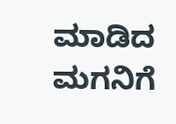ಮಾಡಿದ ಮಗನಿಗೆ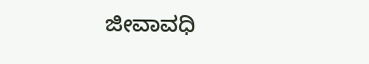ಜೀವಾವಧಿ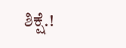ಶಿಕ್ಷೆ.!